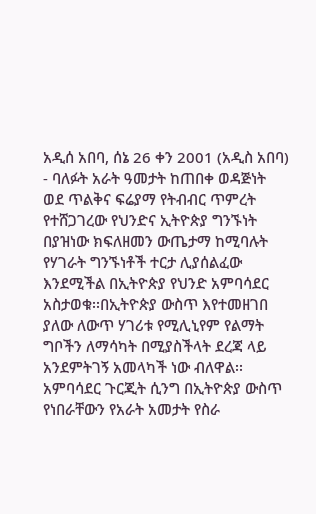አዲሰ አበባ, ሰኔ 26 ቀን 2001 (አዲስ አበባ) - ባለፉት አራት ዓመታት ከጠበቀ ወዳጅነት ወደ ጥልቅና ፍሬያማ የትብብር ጥምረት የተሸጋገረው የህንድና ኢትዮጵያ ግንኙነት በያዝነው ክፍለዘመን ውጤታማ ከሚባሉት የሃገራት ግንኙነቶች ተርታ ሊያሰልፈው እንደሚችል በኢትዮጵያ የህንድ አምባሳደር አስታወቁ፡፡በኢትዮጵያ ውስጥ እየተመዘገበ ያለው ለውጥ ሃገሪቱ የሚሊኒየም የልማት ግቦችን ለማሳካት በሚያስችላት ደረጃ ላይ አንደምትገኝ አመላካች ነው ብለዋል፡፡
አምባሳደር ጉርጂት ሲንግ በኢትዮጵያ ውስጥ የነበራቸውን የአራት አመታት የስራ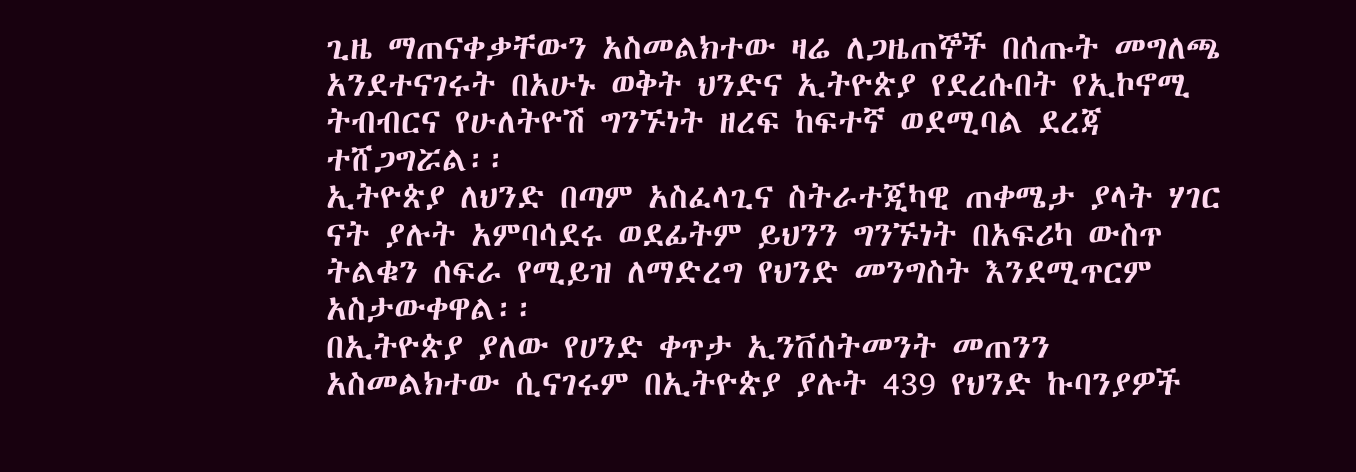ጊዜ ማጠናቀቃቸውን አስመልክተው ዛሬ ለጋዜጠኞች በሰጡት መግለጫ አንደተናገሩት በአሁኑ ወቅት ህንድና ኢትዮጵያ የደረሱበት የኢኮኖሚ ትብብርና የሁለትዮሽ ግንኙነት ዘረፍ ከፍተኛ ወደሚባል ደረጃ ተሸጋግሯል፡፡
ኢትዮጵያ ለህንድ በጣም አስፈላጊና ስትራተጂካዊ ጠቀሜታ ያላት ሃገር ናት ያሉት አምባሳደሩ ወደፊትም ይህንን ግንኙነት በአፍሪካ ውስጥ ትልቁን ሰፍራ የሚይዝ ለማድረግ የህንድ መንግስት እንደሚጥርም አስታውቀዋል፡፡
በኢትዮጵያ ያለው የሀንድ ቀጥታ ኢንቨሰትመንት መጠንን አስመልክተው ሲናገሩም በኢትዮጵያ ያሉት 439 የህንድ ኩባንያዎች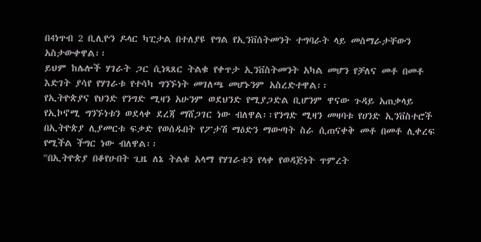በ4ነጥብ 2 ቢሊዮን ዶላር ካፒታል በተለያዩ የግል የኢንቨሰትመንት ተግባራት ላይ መሰማራታቸውን አስታውቀዋል፡፡
ይህም ከሌሎች ሃገራት ጋር ሲነጻጸር ትልቁ የቀጥታ ኢንቨስትመንት አካል መሆን የቻለና መቶ በመቶ እድገት ያሳየ የሃገራቱ የተሳካ ግንኙነት መገለጫ መሆኑንም አስረድተዋል፡፡
የኢትዮጵያና የህንድ የንግድ ሚዛን አሁንም ወደህንድ የሚያጋድል ቢሆንም ዋናው ጉዳይ አጠቃላይ የኢኮኖሚ ግንኙነቱን ወደላቀ ደረጃ ማሸጋገር ነው ብለዋል፡፡የንግድ ሚዛን መዛባቱ የሀንድ ኢንቨስተሮች በኢትዮጵያ ሊያመርቱ ፍቃድ የወሰዱበት የፖታሽ ማዕድን ማውጣት ስራ ሲጠናቀቅ መቶ በመቶ ሊቀረፍ የሚችል ችግር ነው ብለዋል፡፡
''በኢትዮጵያ በቆየሁበት ጊዜ ለኔ ትልቁ አላማ የሃገራቱን የላቀ የወዳጅነት ጥምረት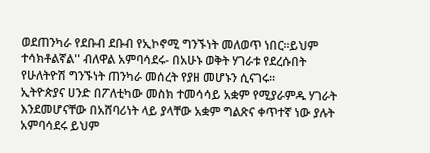ወደጠንካራ የደቡብ ደቡብ የኢኮኖሚ ግንኙነት መለወጥ ነበር፡፡ይህም ተሳክቶልኛል'' ብለዋል አምባሳደሩ- በአሁኑ ወቅት ሃገራቱ የደረሱበት የሁለትዮሽ ግንኙነት ጠንካራ መሰረት የያዘ መሆኑን ሲናገሩ፡፡
ኢትዮጵያና ሀንድ በፖለቲካው መስክ ተመሳሳይ አቋም የሚያራምዱ ሃገራት እንደመሆናቸው በአሸባሪነት ላይ ያላቸው አቋም ግልጽና ቀጥተኛ ነው ያሉት አምባሳደሩ ይህም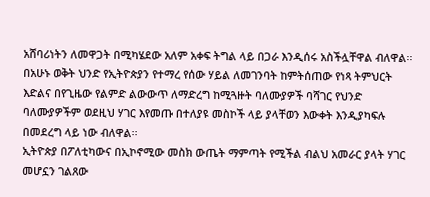አሸባሪነትን ለመዋጋት በሚካሄደው አለም አቀፍ ትግል ላይ በጋራ እንዲሰሩ አስችሏቸዋል ብለዋል፡፡
በአሁኑ ወቅት ህንድ የኢትዮጵያን የተማረ የሰው ሃይል ለመገንባት ከምትሰጠው የነጻ ትምህርት እድልና በየጊዜው የልምድ ልውውጥ ለማድረግ ከሚጓዙት ባለሙያዎች ባሻገር የህንድ ባለሙያዎችም ወደዚህ ሃገር እየመጡ በተለያዩ መስኮች ላይ ያላቸወን እውቀት እንዲያካፍሉ በመደረግ ላይ ነው ብለዋል፡፡
ኢትዮጵያ በፖለቲካውና በኢኮኖሚው መስክ ውጤት ማምጣት የሚችል ብልህ አመራር ያላት ሃገር መሆኗን ገልጸው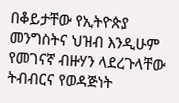በቆይታቸው የኢትዮጵያ መንግስትና ህዝብ እንዲሁም የመገናኛ ብዙሃን ላደረጉላቸው ትብብርና የወዳጅነት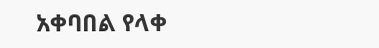አቀባበል የላቀ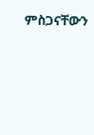ምስጋናቸውን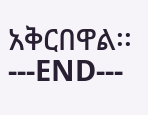አቅርበዋል፡፡
---END---